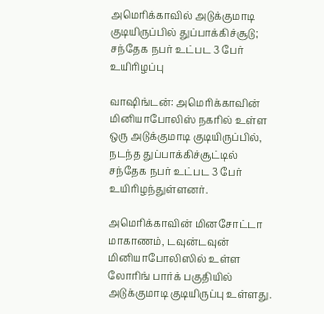அமெரிக்காவில் அடுக்குமாடி குடியிருப்பில் துப்பாக்கிச்சூடு; சந்தேக நபர் உட்பட 3 பேர் உயிரிழப்பு

வாஷிங்டன்: அமெரிக்காவின் மினியாபோலிஸ் நகரில் உள்ள ஒரு அடுக்குமாடி குடியிருப்பில், நடந்த துப்பாக்கிச்சூட்டில் சந்தேக நபர் உட்பட 3 பேர் உயிரிழந்துள்ளனர்.

அமெரிக்காவின் மினசோட்டா மாகாணம், டவுன்டவுன் மினியாபோலிஸில் உள்ள லோரிங் பார்க் பகுதியில் அடுக்குமாடி குடியிருப்பு உள்ளது.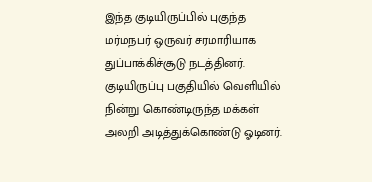இந்த குடியிருப்பில் புகுந்த மர்மநபர் ஒருவர் சரமாரியாக துப்பாக்கிச்சூடு நடத்தினர். குடியிருப்பு பகுதியில் வெளியில் நின்று கொண்டிருந்த மக்கள் அலறி அடித்துக்கொண்டு ஓடினர்.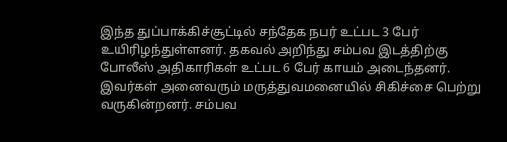இந்த துப்பாக்கிச்சூட்டில் சந்தேக நபர் உட்பட 3 பேர் உயிரிழந்துள்ளனர். தகவல் அறிந்து சம்பவ இடத்திற்கு போலீஸ் அதிகாரிகள் உட்பட 6 பேர் காயம் அடைந்தனர். இவர்கள் அனைவரும் மருத்துவமனையில் சிகிச்சை பெற்று வருகின்றனர். சம்பவ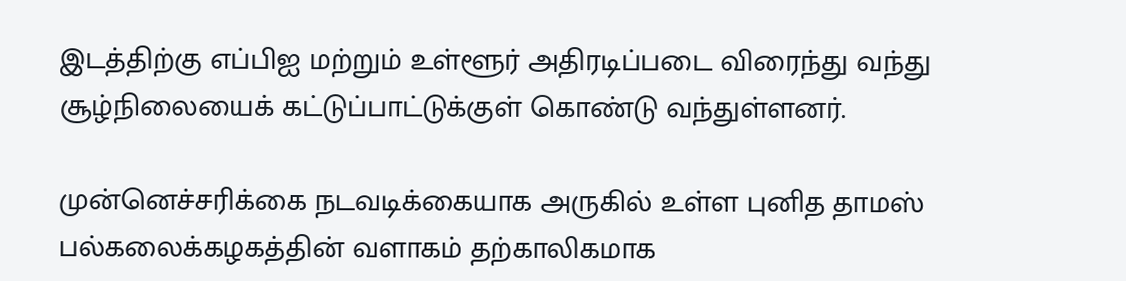இடத்திற்கு எப்பிஐ மற்றும் உள்ளூர் அதிரடிப்படை விரைந்து வந்து சூழ்நிலையைக் கட்டுப்பாட்டுக்குள் கொண்டு வந்துள்ளனர்.

முன்னெச்சரிக்கை நடவடிக்கையாக அருகில் உள்ள புனித தாமஸ் பல்கலைக்கழகத்தின் வளாகம் தற்காலிகமாக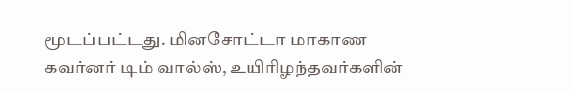மூடப்பட்டது. மினசோட்டா மாகாண கவர்னர் டிம் வால்ஸ், உயிரிழந்தவர்களின்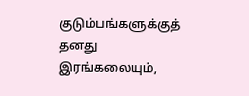குடும்பங்களுக்குத் தனது இரங்கலையும்,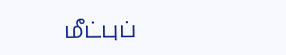மீட்புப்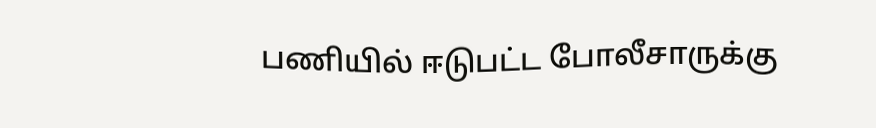பணியில் ஈடுபட்ட போலீசாருக்கு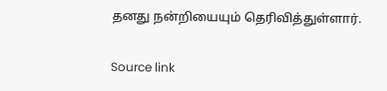தனது நன்றியையும் தெரிவித்துள்ளார்.

Source link